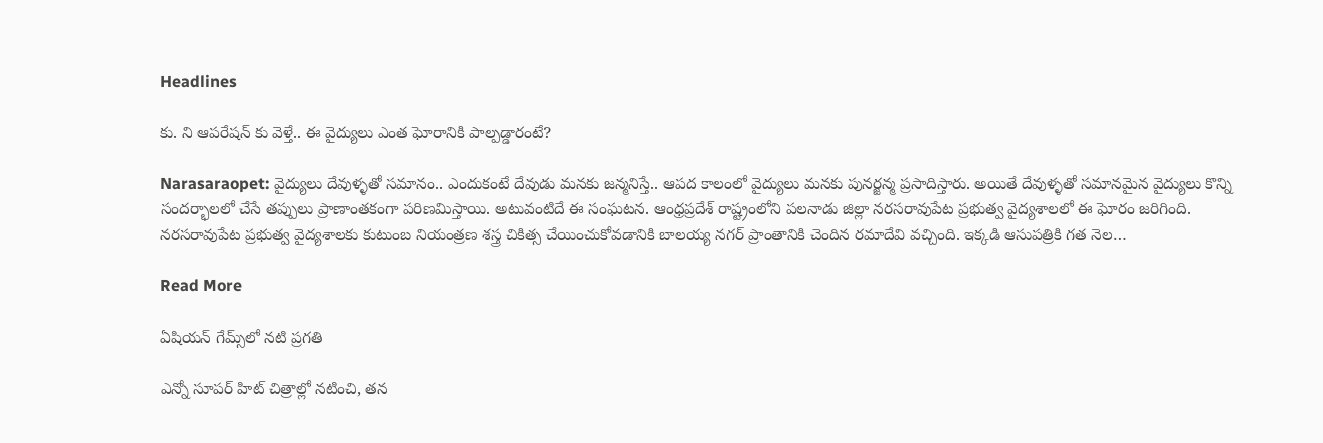Headlines

కు. ని ఆపరేషన్ కు వెళ్తే.. ఈ వైద్యులు ఎంత ఘోరానికి పాల్పడ్డారంటే?

Narasaraopet: వైద్యులు దేవుళ్ళతో సమానం.. ఎందుకంటే దేవుడు మనకు జన్మనిస్తే.. ఆపద కాలంలో వైద్యులు మనకు పునర్జన్మ ప్రసాదిస్తారు. అయితే దేవుళ్ళతో సమానమైన వైద్యులు కొన్ని సందర్భాలలో చేసే తప్పులు ప్రాణాంతకంగా పరిణమిస్తాయి. అటువంటిదే ఈ సంఘటన. ఆంధ్రప్రదేశ్ రాష్ట్రంలోని పలనాడు జిల్లా నరసరావుపేట ప్రభుత్వ వైద్యశాలలో ఈ ఘోరం జరిగింది. నరసరావుపేట ప్రభుత్వ వైద్యశాలకు కుటుంబ నియంత్రణ శస్త్ర చికిత్స చేయించుకోవడానికి బాలయ్య నగర్ ప్రాంతానికి చెందిన రమాదేవి వచ్చింది. ఇక్కడి ఆసుపత్రికి గత నెల…

Read More

ఏషియన్ గేమ్స్‌లో నటి ప్రగతి

ఎన్నో సూపర్ హిట్ చిత్రాల్లో నటించి, తన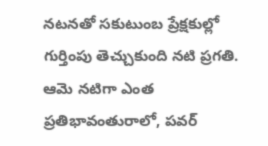నటనతో సకుటుంబ ప్రేక్షకుల్లో గుర్తింపు తెచ్చుకుంది నటి ప్రగతి. ఆమె నటిగా ఎంత ప్రతిభావంతురాలో, పవర్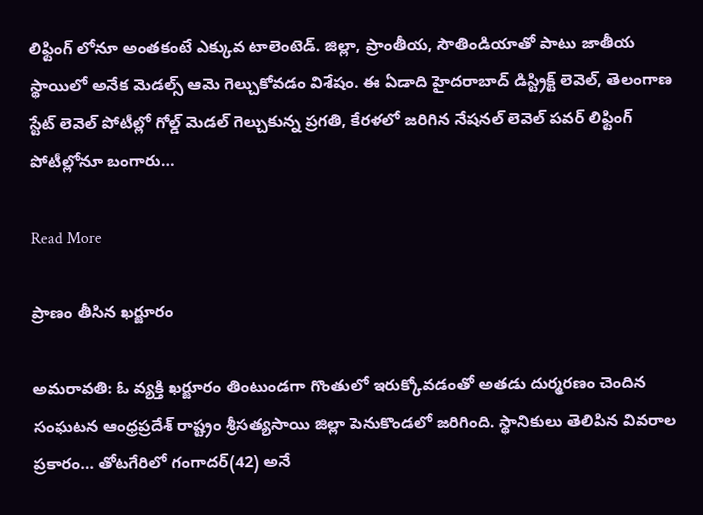లిఫ్టింగ్ లోనూ అంతకంటే ఎక్కువ టాలెంటెడ్. జిల్లా, ప్రాంతీయ, సౌతిండియాతో పాటు జాతీయ స్థాయిలో అనేక మెడల్స్ ఆమె గెల్చుకోవడం విశేషం. ఈ ఏడాది హైదరాబాద్ డిస్ట్రిక్ట్ లెవెల్, తెలంగాణ స్టేట్ లెవెల్ పోటీల్లో గోల్డ్ మెడల్ గెల్చుకున్న ప్రగతి, కేరళలో జరిగిన నేషనల్ లెవెల్ పవర్ లిఫ్టింగ్ పోటీల్లోనూ బంగారు…

Read More

ప్రాణం తీసిన ఖర్జూరం

అమరావతి: ఓ వ్యక్తి ఖర్జూరం తింటుండగా గొంతులో ఇరుక్కోవడంతో అతడు దుర్మరణం చెందిన సంఘటన ఆంధ్రప్రదేశ్ రాష్ట్రం శ్రీసత్యసాయి జిల్లా పెనుకొండలో జరిగింది. స్థానికులు తెలిపిన వివరాల ప్రకారం… తోటగేరిలో గంగాదర్(42) అనే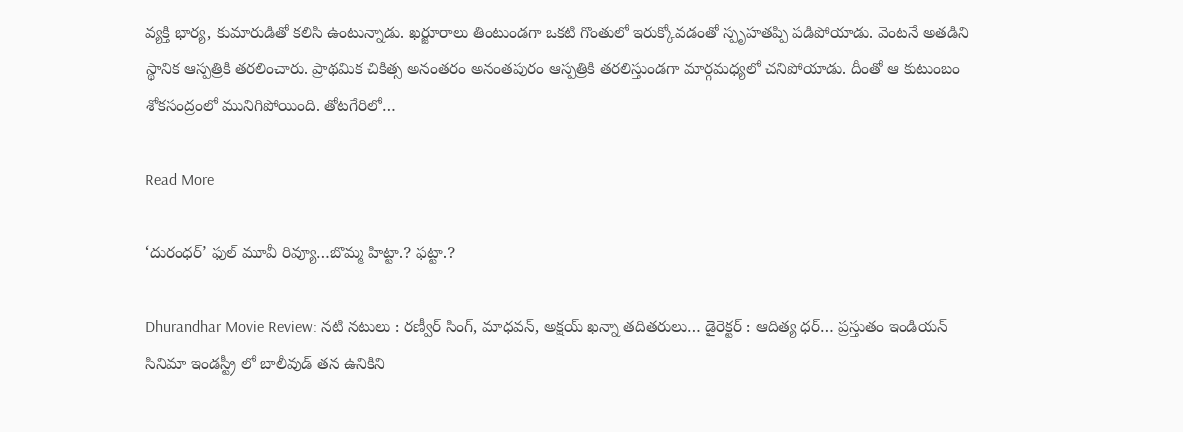వ్యక్తి భార్య, కుమారుడితో కలిసి ఉంటున్నాడు. ఖర్జూరాలు తింటుండగా ఒకటి గొంతులో ఇరుక్కోవడంతో స్పృహతప్పి పడిపోయాడు. వెంటనే అతడిని స్థానిక ఆస్పత్రికి తరలించారు. ప్రాథమిక చికిత్స అనంతరం అనంతపురం ఆస్పత్రికి తరలిస్తుండగా మార్గమధ్యలో చనిపోయాడు. దీంతో ఆ కుటుంబం శోకసంద్రంలో మునిగిపోయింది. తోటగేరిలో…

Read More

‘దురంధర్’ ఫుల్ మూవీ రివ్యూ…బొమ్మ హిట్టా.? ఫట్టా.?

Dhurandhar Movie Review: నటి నటులు : రణ్వీర్ సింగ్, మాధవన్, అక్షయ్ ఖన్నా తదితరులు… డైరెక్టర్ : ఆదిత్య ధర్… ప్రస్తుతం ఇండియన్ సినిమా ఇండస్ట్రీ లో బాలీవుడ్ తన ఉనికిని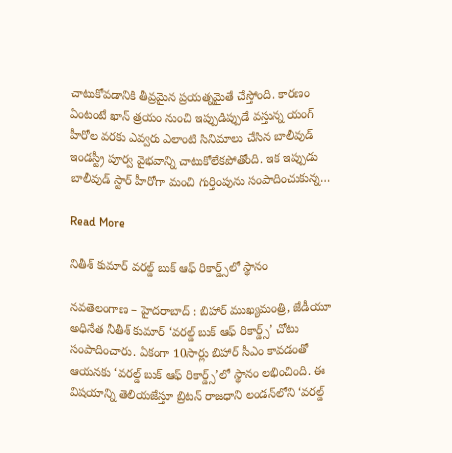చాటుకోవడానికి తీవ్రమైన ప్రయత్నమైతే చేస్తోంది. కారణం ఏంటంటే ఖాన్ త్రయం నుంచి ఇప్పుడిప్పుడే వస్తున్న యంగ్ హీరోల వరకు ఎవ్వరు ఎలాంటి సినిమాలు చేసిన బాలీవుడ్ ఇండస్ట్రీ పూర్వ వైభవాన్ని చాటుకోలేకపోతోంది. ఇక ఇప్పుడు బాలీవుడ్ స్టార్ హీరోగా మంచి గుర్తింపును సంపాదించుకున్న…

Read More

నితీశ్ కుమార్ వరల్డ్ బుక్ ఆఫ్ రికార్డ్స్‌లో స్థానం

నవతెలంగాణ – హైదరాబాద్ : బిహార్ ముఖ్యమంత్రి, జేడీయూ అధినేత నీతీశ్ కుమార్ ‘వరల్డ్ బుక్ ఆఫ్ రికార్డ్స్’ చోటు సంపాదించారు. ఏకంగా 10సార్లు బిహార్ సీఎం కావడంతో ఆయనకు ‘వరల్డ్ బుక్ ఆఫ్ రికార్డ్స్’లో స్థానం లభించింది. ఈ విషయాన్ని తెలియజేస్తూ బ్రిటన్ రాజధాని లండన్‌లోని ‘వరల్డ్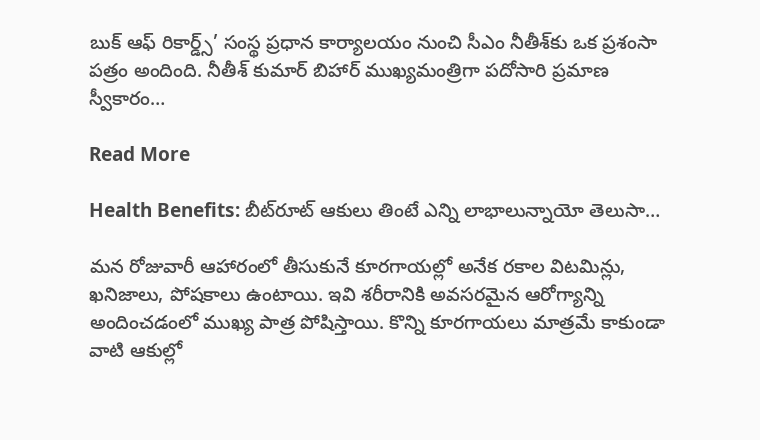బుక్ ఆఫ్ రికార్డ్స్’ సంస్థ ప్రధాన కార్యాలయం నుంచి సీఎం నీతీశ్‌కు ఒక ప్రశంసా పత్రం అందింది. నీతీశ్ కుమార్ బిహార్ ముఖ్యమంత్రిగా పదోసారి ప్రమాణ స్వీకారం…

Read More

Health Benefits: బీట్‌రూట్‌ ఆకులు తింటే ఎన్ని లాభాలున్నాయో తెలుసా…

మన రోజువారీ ఆహారంలో తీసుకునే కూరగాయల్లో అనేక రకాల విటమిన్లు, ఖనిజాలు, పోషకాలు ఉంటాయి. ఇవి శరీరానికి అవసరమైన ఆరోగ్యాన్ని అందించడంలో ముఖ్య పాత్ర పోషిస్తాయి. కొన్ని కూరగాయలు మాత్రమే కాకుండా వాటి ఆకుల్లో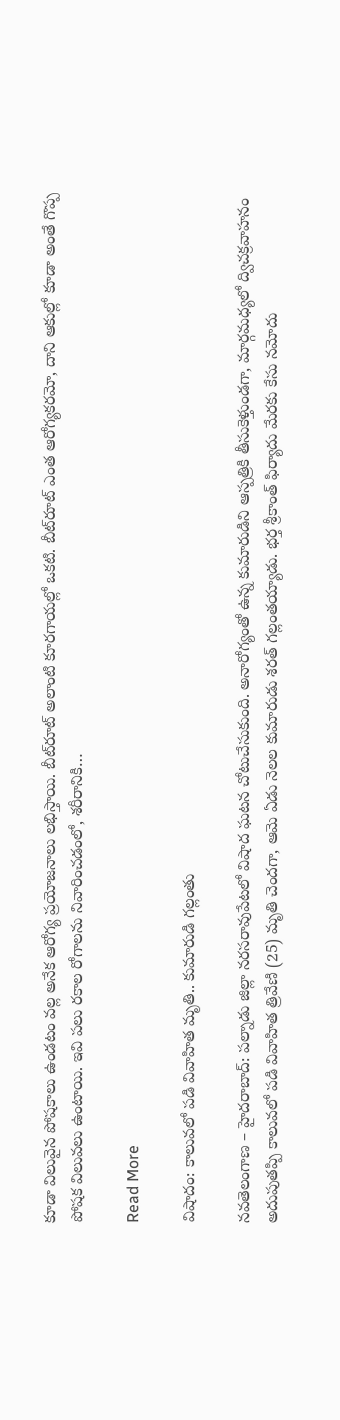కూడా విలువైన పోషకాలు ఉండటం వల్ల అనేక ఆరోగ్య ప్రయోజనాలు లభిస్తాయి. బీట్‌రూట్‌ అలాంటి కూరగాయల్లో ఒకటి. బీట్‌రూట్‌ ఎంత ఆరోగ్యకరమో, దాని ఆకుల్లో కూడా అంతే గొప్ప పోషక విలువలు ఉంటాయి. ఇవి పలు రకాల రోగాలను నివారించడంలో, శరీరానికి…

Read More

విషాదం: కాలువలో పడి వివాహిత మృతి.. కుమారుడి గల్లంతు

నవతెలంగాణ – హైదరాబాద్: పల్నాడు జిల్లా నరసరావుపేటలో విషాద ఘటన చోటుచేసుకుంది. అనారోగ్యంతో ఉన్న కుమారుడిని ఆస్పత్రికి తీసుకెళ్తుండగా, మార్గమధ్యలో ద్విచక్రవాహనం అదుపుతప్పి కాలువలో పడి వివాహిత త్రివేణి (25) మృతి చెందగా, ఆమె ఏడు నెలల కుమారుడు శరత్ గల్లంతయ్యాడు. భర్త శ్రీకాంత్ ఫిర్యాదు మేరకు కేసు నమోదు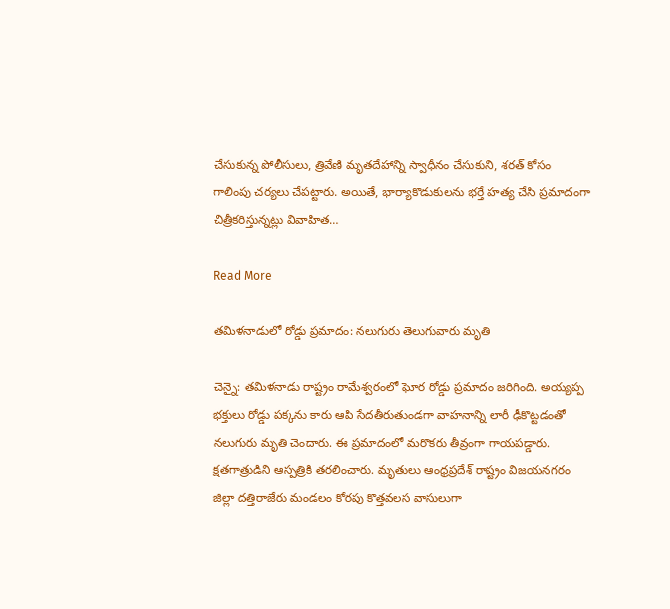చేసుకున్న పోలీసులు, త్రివేణి మృతదేహాన్ని స్వాధీనం చేసుకుని, శరత్ కోసం గాలింపు చర్యలు చేపట్టారు. అయితే, భార్యాకొడుకులను భర్తే హత్య చేసి ప్రమాదంగా చిత్రీకరిస్తున్నట్లు వివాహిత…

Read More

తమిళనాడులో రోడ్డు ప్రమాదం: నలుగురు తెలుగువారు మృతి

చెన్నై: తమిళనాడు రాష్ట్రం రామేశ్వరంలో ఘోర రోడ్డు ప్రమాదం జరిగింది. అయ్యప్ప భక్తులు రోడ్డు పక్కను కారు ఆపి సేదతీరుతుండగా వాహనాన్ని లారీ ఢీకొట్టడంతో నలుగురు మృతి చెందారు. ఈ ప్రమాదంలో మరొకరు తీవ్రంగా గాయపడ్డారు. క్షతగాత్రుడిని ఆస్పత్రికి తరలించారు. మృతులు ఆంధ్రప్రదేశ్ రాష్ట్రం విజయనగరం జిల్లా దత్తిరాజేరు మండలం కోరపు కొత్తవలస వాసులుగా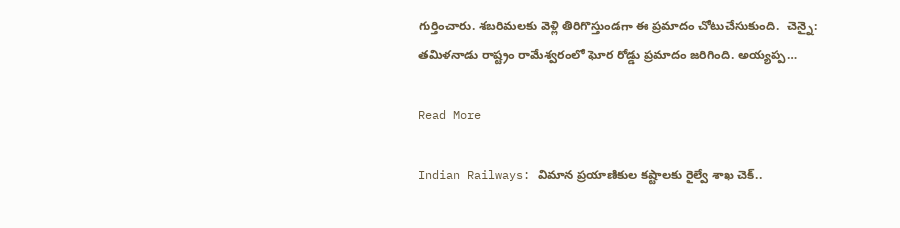గుర్తించారు. శబరిమలకు వెళ్లి తిరిగొస్తుండగా ఈ ప్రమాదం చోటుచేసుకుంది.  చెన్నై: తమిళనాడు రాష్ట్రం రామేశ్వరంలో ఘోర రోడ్డు ప్రమాదం జరిగింది. అయ్యప్ప…

Read More

Indian Railways: విమాన ప్రయాణికుల కష్టాలకు రైల్వే శాఖ చెక్..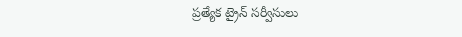ప్రత్యేక ట్రైన్ సర్వీసులు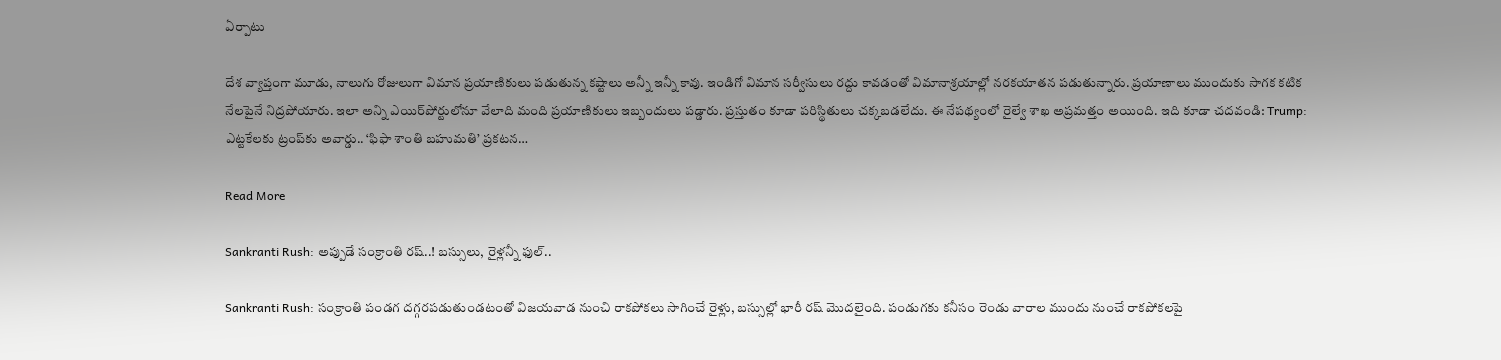ఏర్పాటు

దేశ వ్యాప్తంగా మూడు, నాలుగు రోజులుగా విమాన ప్రయాణికులు పడుతున్న కష్టాలు అన్నీ ఇన్నీ కావు. ఇండిగో విమాన సర్వీసులు రద్దు కావడంతో విమానాశ్రయాల్లో నరకయాతన పడుతున్నారు. ప్రయాణాలు ముందుకు సాగక కటిక నేలపైనే నిద్రపోయారు. ఇలా అన్ని ఎయిర్‌పోర్టులోనూ వేలాది మంది ప్రయాణికులు ఇబ్బందులు పడ్డారు. ప్రస్తుతం కూడా పరిస్థితులు చక్కబడలేదు. ఈ నేపథ్యంలో రైల్వే శాఖ అప్రమత్తం అయింది. ఇది కూడా చదవండి: Trump: ఎట్టకేలకు ట్రంప్‌కు అవార్డు.. ‘ఫిఫా శాంతి బహుమతి’ ప్రకటన…

Read More

Sankranti Rush: అప్పుడే సంక్రాంతి రష్..! బస్సులు, రైళ్లన్నీ ఫుల్‌..

Sankranti Rush: సంక్రాంతి పండగ దగ్గరపడుతుండటంతో విజయవాడ నుంచి రాకపోకలు సాగించే రైళ్లు, బస్సుల్లో భారీ రష్ మొదలైంది. పండుగకు కనీసం రెండు వారాల ముందు నుంచే రాకపోకలపై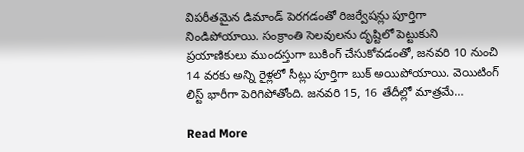విపరీతమైన డిమాండ్ పెరగడంతో రిజర్వేషన్లు పూర్తిగా నిండిపోయాయి. సంక్రాంతి సెలవులను దృష్టిలో పెట్టుకుని ప్రయాణికులు ముందస్తుగా బుకింగ్ చేసుకోవడంతో, జనవరి 10 నుంచి 14 వరకు అన్ని రైళ్లలో సీట్లు పూర్తిగా బుక్ అయిపోయాయి. వెయిటింగ్ లిస్ట్ భారీగా పెరిగిపోతోంది. జనవరి 15, 16 తేదీల్లో మాత్రమే…

Read More